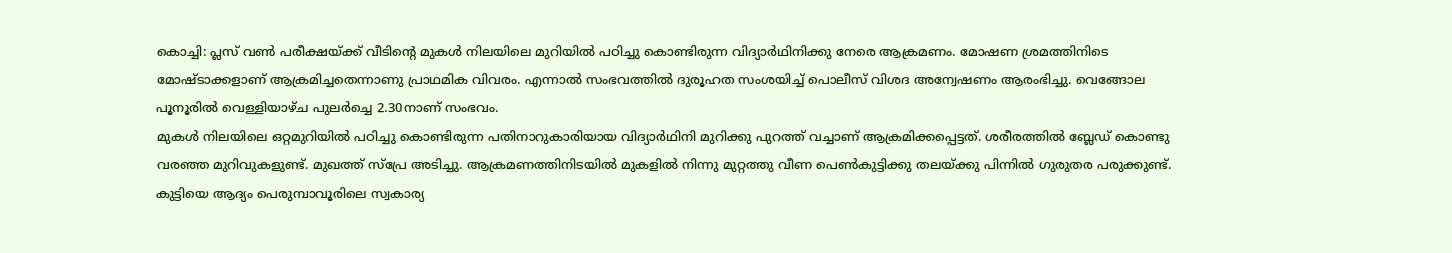കൊച്ചി: പ്ലസ് വൺ പരീക്ഷയ്ക്ക് വീടിന്റെ മുകൾ നിലയിലെ മുറിയിൽ പഠിച്ചു കൊണ്ടിരുന്ന വിദ്യാർഥിനിക്കു നേരെ ആക്രമണം. മോഷണ ശ്രമത്തിനിടെ മോഷ്ടാക്കളാണ് ആക്രമിച്ചതെന്നാണു പ്രാഥമിക വിവരം. എന്നാൽ സംഭവത്തിൽ ദുരൂഹത സംശയിച്ച് പൊലീസ് വിശദ അന്വേഷണം ആരംഭിച്ചു. വെങ്ങോല പൂനൂരിൽ വെള്ളിയാഴ്ച പുലർച്ചെ 2.30നാണ് സംഭവം.
മുകൾ നിലയിലെ ഒറ്റമുറിയിൽ പഠിച്ചു കൊണ്ടിരുന്ന പതിനാറുകാരിയായ വിദ്യാർഥിനി മുറിക്കു പുറത്ത് വച്ചാണ് ആക്രമിക്കപ്പെട്ടത്. ശരീരത്തിൽ ബ്ലേഡ് കൊണ്ടു വരഞ്ഞ മുറിവുകളുണ്ട്. മുഖത്ത് സ്പ്രേ അടിച്ചു. ആക്രമണത്തിനിടയിൽ മുകളിൽ നിന്നു മുറ്റത്തു വീണ പെൺകുട്ടിക്കു തലയ്ക്കു പിന്നിൽ ഗുരുതര പരുക്കുണ്ട്.
കുട്ടിയെ ആദ്യം പെരുമ്പാവൂരിലെ സ്വകാര്യ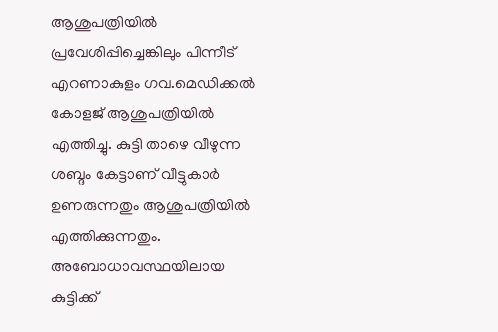ആശുപത്രിയിൽ പ്രവേശിപ്പിച്ചെങ്കിലും പിന്നീട് എറണാകുളം ഗവ.മെഡിക്കൽ കോളജ് ആശുപത്രിയിൽ എത്തിച്ചു. കുട്ടി താഴെ വീഴുന്ന ശബ്ദം കേട്ടാണ് വീട്ടുകാർ ഉണരുന്നതും ആശുപത്രിയിൽ എത്തിക്കുന്നതും. അബോധാവസ്ഥയിലായ കുട്ടിക്ക്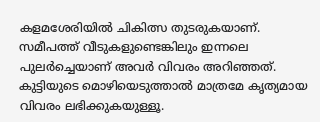കളമശേരിയിൽ ചികിത്സ തുടരുകയാണ്. സമീപത്ത് വീടുകളുണ്ടെങ്കിലും ഇന്നലെ പുലർച്ചെയാണ് അവർ വിവരം അറിഞ്ഞത്. കുട്ടിയുടെ മൊഴിയെടുത്താൽ മാത്രമേ കൃത്യമായ വിവരം ലഭിക്കുകയുള്ളൂ.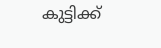കുട്ടിക്ക്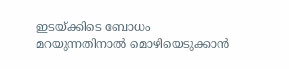ഇടയ്ക്കിടെ ബോധം മറയുന്നതിനാൽ മൊഴിയെടുക്കാൻ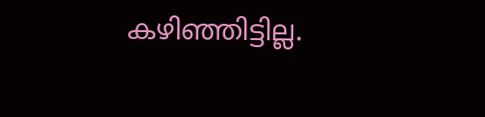കഴിഞ്ഞിട്ടില്ല.